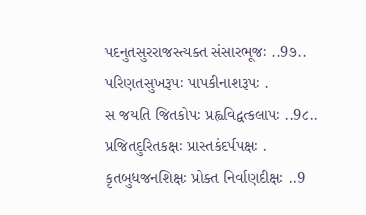પદનુતસુરરાજસ્ત્યક્ત સંસારભૂજઃ ..9૭..
પરિણતસુખરૂપઃ પાપકીનાશરૂપઃ .
સ જયતિ જિતકોપઃ પ્રહ્વવિદ્વત્કલાપઃ ..9૮..
પ્રજિતદુરિતકક્ષઃ પ્રાસ્તકંદર્પપક્ષઃ .
કૃતબુધજનશિક્ષઃ પ્રોક્ત નિર્વાણદીક્ષઃ ..9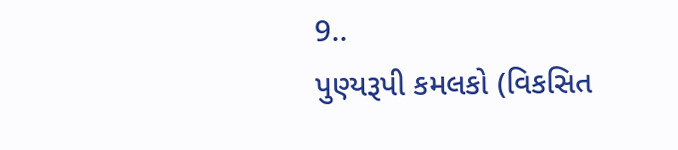9..
પુણ્યરૂપી કમલકો (વિકસિત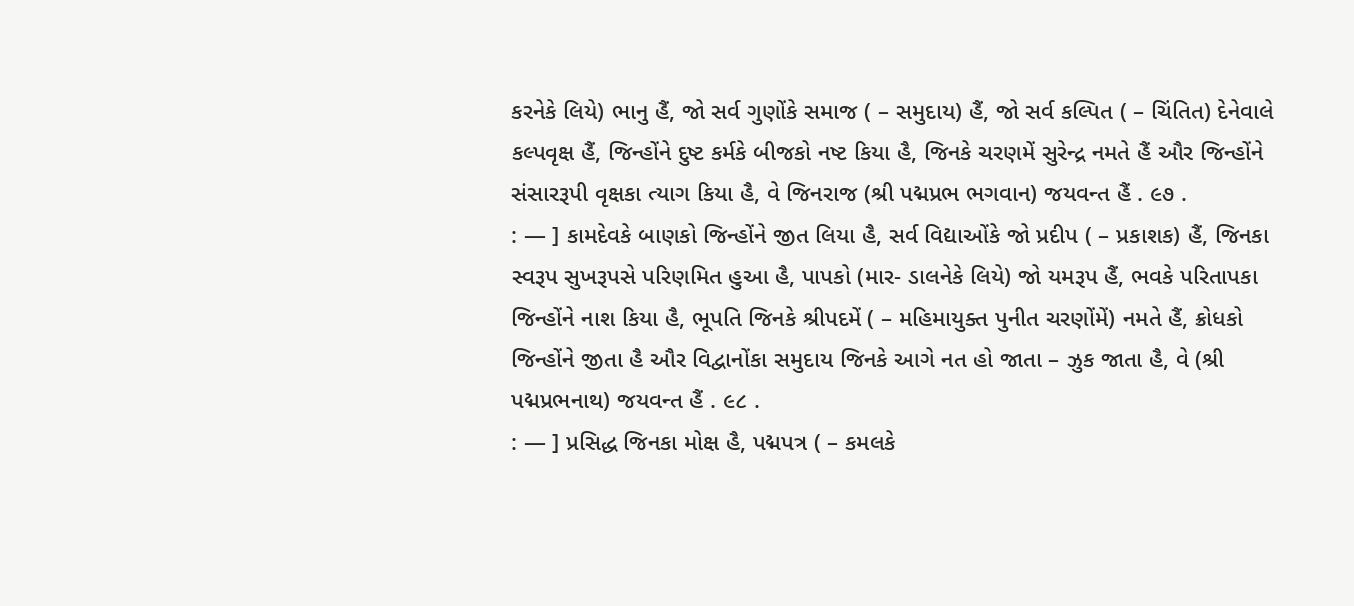કરનેકે લિયે) ભાનુ હૈં, જો સર્વ ગુણોંકે સમાજ ( – સમુદાય) હૈં, જો સર્વ કલ્પિત ( – ચિંતિત) દેનેવાલે કલ્પવૃક્ષ હૈં, જિન્હોંને દુષ્ટ કર્મકે બીજકો નષ્ટ કિયા હૈ, જિનકે ચરણમેં સુરેન્દ્ર નમતે હૈં ઔર જિન્હોંને સંસારરૂપી વૃક્ષકા ત્યાગ કિયા હૈ, વે જિનરાજ (શ્રી પદ્મપ્રભ ભગવાન) જયવન્ત હૈં . ૯૭ .
: — ] કામદેવકે બાણકો જિન્હોંને જીત લિયા હૈ, સર્વ વિદ્યાઓંકે જો પ્રદીપ ( – પ્રકાશક) હૈં, જિનકા સ્વરૂપ સુખરૂપસે પરિણમિત હુઆ હૈ, પાપકો (માર- ડાલનેકે લિયે) જો યમરૂપ હૈં, ભવકે પરિતાપકા જિન્હોંને નાશ કિયા હૈ, ભૂપતિ જિનકે શ્રીપદમેં ( – મહિમાયુક્ત પુનીત ચરણોંમેં) નમતે હૈં, ક્રોધકો જિન્હોંને જીતા હૈ ઔર વિદ્વાનોંકા સમુદાય જિનકે આગે નત હો જાતા – ઝુક જાતા હૈ, વે (શ્રી પદ્મપ્રભનાથ) જયવન્ત હૈં . ૯૮ .
: — ] પ્રસિદ્ધ જિનકા મોક્ષ હૈ, પદ્મપત્ર ( – કમલકે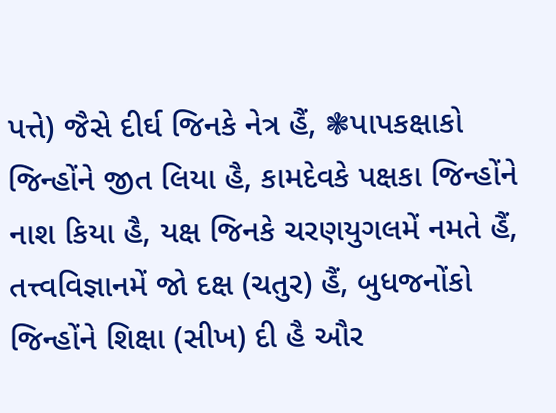પત્તે) જૈસે દીર્ઘ જિનકે નેત્ર હૈં, ❃પાપકક્ષાકો જિન્હોંને જીત લિયા હૈ, કામદેવકે પક્ષકા જિન્હોંને નાશ કિયા હૈ, યક્ષ જિનકે ચરણયુગલમેં નમતે હૈં, તત્ત્વવિજ્ઞાનમેં જો દક્ષ (ચતુર) હૈં, બુધજનોંકો જિન્હોંને શિક્ષા (સીખ) દી હૈ ઔર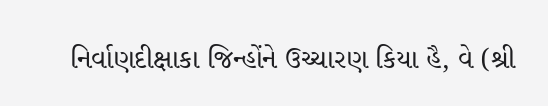નિર્વાણદીક્ષાકા જિન્હોંને ઉચ્ચારણ કિયા હૈ, વે (શ્રી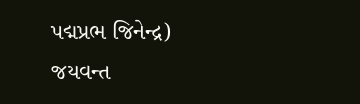પદ્મપ્રભ જિનેન્દ્ર) જયવન્ત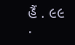હૈં . ૯૯ .